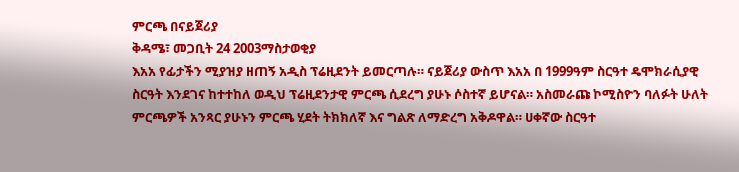ምርጫ በናይጀሪያ
ቅዳሜ፣ መጋቢት 24 2003ማስታወቂያ
እአአ የፊታችን ሚያዝያ ዘጠኝ አዲስ ፕሬዚደንት ይመርጣሉ። ናይጀሪያ ውስጥ እአአ በ 1999ዓም ስርዓተ ዴሞክራሲያዊ ስርዓት እንደገና ከተተከለ ወዲህ ፕሬዚደንታዊ ምርጫ ሲደረግ ያሁኑ ሶስተኛ ይሆናል። አስመራጩ ኮሚስዮን ባለፉት ሁለት ምርጫዎች አንጻር ያሁኑን ምርጫ ሂደት ትክክለኛ እና ግልጽ ለማድረግ አቅዶዋል። ሀቀኛው ስርዓተ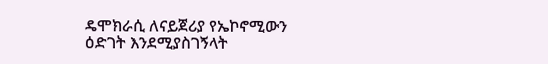ዴሞክራሲ ለናይጀሪያ የኤኮኖሚውን ዕድገት እንደሚያስገኝላት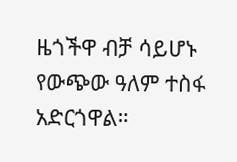ዜጎችዋ ብቻ ሳይሆኑ የውጭው ዓለም ተስፋ አድርጎዋል።